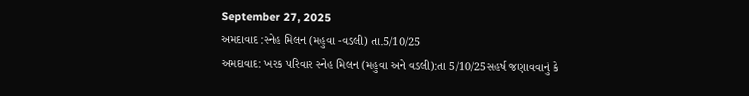September 27, 2025
અમદાવાદ :સ્નેહ મિલન (મહુવા -વડલી) તા.5/10/25
અમદાવાદ: ખરક પરિવાર સ્નેહ મિલન (મહુવા અને વડલી):તા 5/10/25સહર્ષ જણાવવાનું કે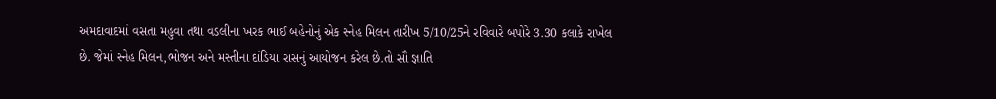અમદાવાદમાં વસતા મહુવા તથા વડલીના ખરક ભાઈ બહેનોનું એક સ્નેહ મિલન તારીખ 5/10/25ને રવિવારે બપોરે 3.30 કલાકે રાખેલ છે. જેમાં સ્નેહ મિલન,ભોજન અને મસ્તીના દાંડિયા રાસનું આયોજન કરેલ છે.તો સૌ જ્ઞાતિ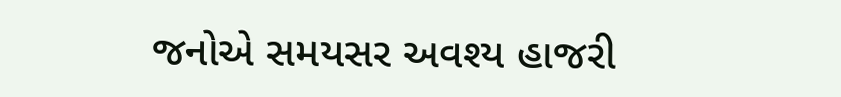જનોએ સમયસર અવશ્ય હાજરી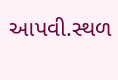આપવી.સ્થળ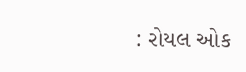: રોયલ ઓક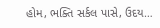હોમ, ભક્તિ સર્કલ પાસે, ઉદય…